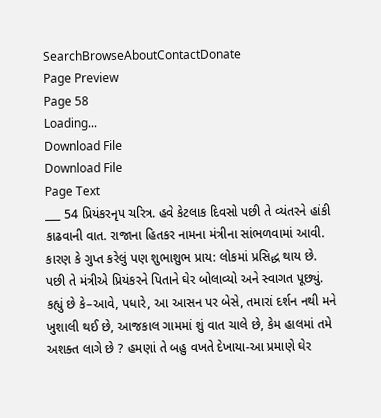SearchBrowseAboutContactDonate
Page Preview
Page 58
Loading...
Download File
Download File
Page Text
___ 54 પ્રિયંકરનૃપ ચરિત્ર. હવે કેટલાક દિવસો પછી તે વ્યંતરને હાંકી કાઢવાની વાત. રાજાના હિતકર નામના મંત્રીના સાંભળવામાં આવી. કારણ કે ગુપ્ત કરેલું પણ શુભાશુભ પ્રાય: લોકમાં પ્રસિદ્ધ થાય છે. પછી તે મંત્રીએ પ્રિયંકરને પિતાને ઘેર બોલાવ્યો અને સ્વાગત પૂછ્યું. કહ્યું છે કે–આવે, પધારે, આ આસન પર બેસે, તમારાં દર્શન નથી મને ખુશાલી થઈ છે, આજકાલ ગામમાં શું વાત ચાલે છે, કેમ હાલમાં તમે અશક્ત લાગે છે ? હમણાં તે બહુ વખતે દેખાયા-આ પ્રમાણે ઘેર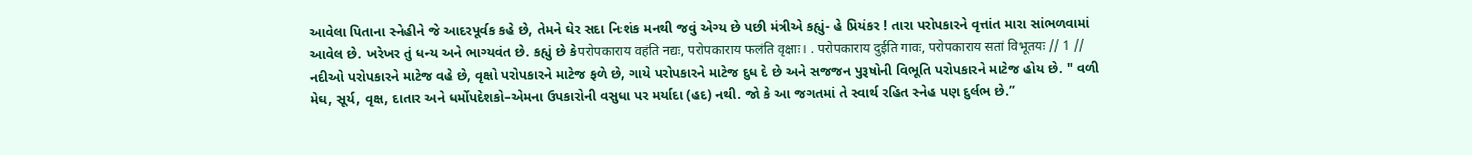આવેલા પિતાના સ્નેહીને જે આદરપૂર્વક કહે છે, તેમને ઘેર સદા નિઃશંક મનથી જવું એગ્ય છે પછી મંત્રીએ કહ્યું- હે પ્રિયંકર ! તારા પરોપકારને વૃત્તાંત મારા સાંભળવામાં આવેલ છે. ખરેખર તું ધન્ય અને ભાગ્યવંત છે. કહ્યું છે કેपरोपकाराय वहंति नद्यः, परोपकाराय फलंति वृक्षाः। . परोपकाराय दुईति गावः, परोपकाराय सतां विभूतयः // 1 // નદીઓ પરોપકારને માટેજ વહે છે, વૃક્ષો પરોપકારને માટેજ ફળે છે, ગાયે પરોપકારને માટેજ દુધ દે છે અને સજજન પુરૂષોની વિભૂતિ પરોપકારને માટેજ હોય છે. " વળી મેઘ, સૂર્ય, વૃક્ષ, દાતાર અને ધર્મોપદેશકો–એમના ઉપકારોની વસુધા પર મર્યાદા (હદ) નથી. જો કે આ જગતમાં તે સ્વાર્થ રહિત સ્નેહ પણ દુર્લભ છે.”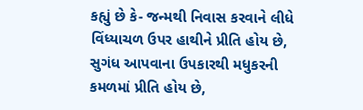કહ્યું છે કે- જન્મથી નિવાસ કરવાને લીધે વિંધ્યાચળ ઉપર હાથીને પ્રીતિ હોય છે, સુગંધ આપવાના ઉપકારથી મધુકરની કમળમાં પ્રીતિ હોય છે,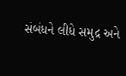સંબંધને લીધે સમુદ્ર અને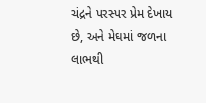ચંદ્રને પરસ્પર પ્રેમ દેખાય છે, અને મેઘમાં જળના લાભથી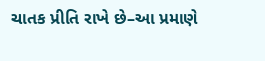ચાતક પ્રીતિ રાખે છે–આ પ્રમાણે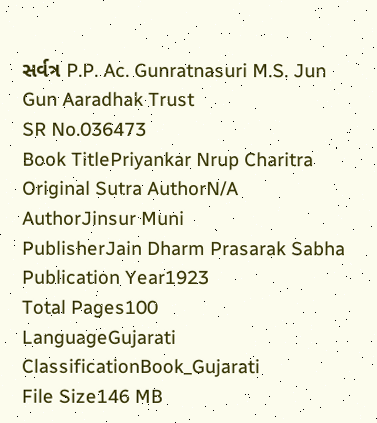સર્વત્ર P.P. Ac. Gunratnasuri M.S. Jun Gun Aaradhak Trust
SR No.036473
Book TitlePriyankar Nrup Charitra
Original Sutra AuthorN/A
AuthorJinsur Muni
PublisherJain Dharm Prasarak Sabha
Publication Year1923
Total Pages100
LanguageGujarati
ClassificationBook_Gujarati
File Size146 MB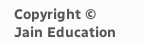Copyright © Jain Education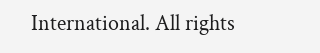International. All rights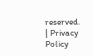reserved. | Privacy Policy